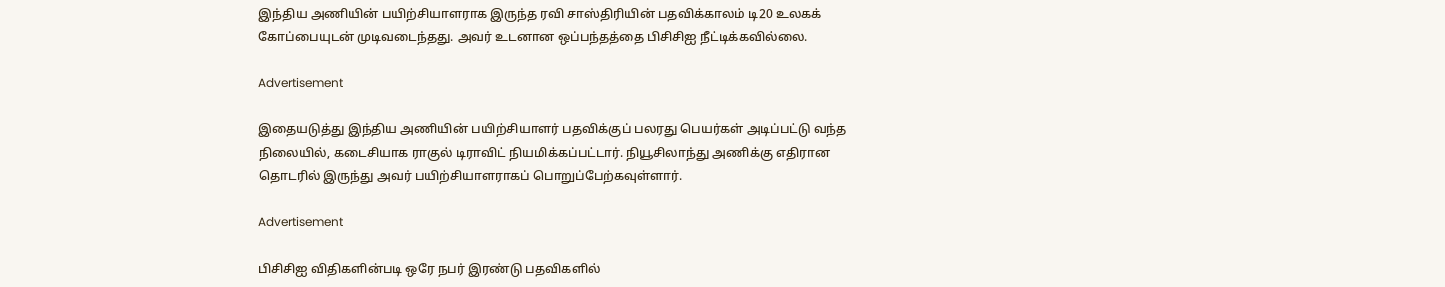இந்திய அணியின் பயிற்சியாளராக இருந்த ரவி சாஸ்திரியின் பதவிக்காலம் டி20 உலகக் கோப்பையுடன் முடிவடைந்தது. அவர் உடனான ஒப்பந்தத்தை பிசிசிஐ நீட்டிக்கவில்லை.

Advertisement

இதையடுத்து இந்திய அணியின் பயிற்சியாளர் பதவிக்குப் பலரது பெயர்கள் அடிப்பட்டு வந்த நிலையில், கடைசியாக ராகுல் டிராவிட் நியமிக்கப்பட்டார். நியூசிலாந்து அணிக்கு எதிரான தொடரில் இருந்து அவர் பயிற்சியாளராகப் பொறுப்பேற்கவுள்ளார்.

Advertisement

பிசிசிஐ விதிகளின்படி ஒரே நபர் இரண்டு பதவிகளில்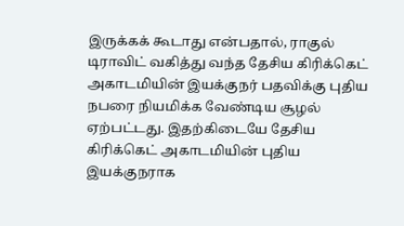இருக்கக் கூடாது என்பதால், ராகுல் டிராவிட் வகித்து வந்த தேசிய கிரிக்கெட் அகாடமியின் இயக்குநர் பதவிக்கு புதிய நபரை நியமிக்க வேண்டிய சூழல் ஏற்பட்டது. இதற்கிடையே தேசிய கிரிக்கெட் அகாடமியின் புதிய இயக்குநராக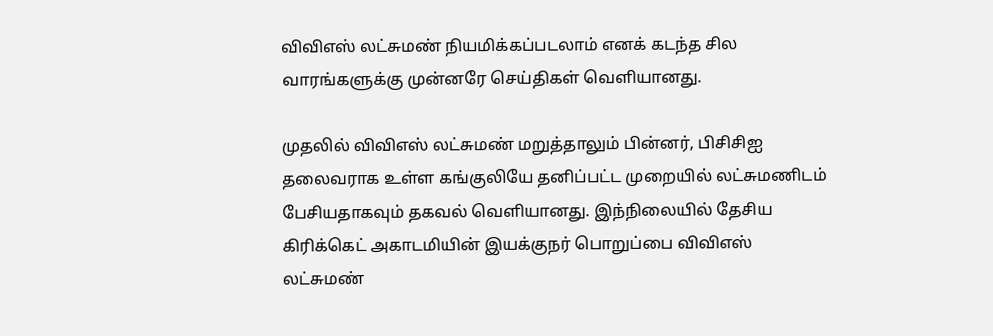விவிஎஸ் லட்சுமண் நியமிக்கப்படலாம் எனக் கடந்த சில வாரங்களுக்கு முன்னரே செய்திகள் வெளியானது.

முதலில் விவிஎஸ் லட்சுமண் மறுத்தாலும் பின்னர், பிசிசிஐ தலைவராக உள்ள கங்குலியே தனிப்பட்ட முறையில் லட்சுமணிடம் பேசியதாகவும் தகவல் வெளியானது. இந்நிலையில் தேசிய கிரிக்கெட் அகாடமியின் இயக்குநர் பொறுப்பை விவிஎஸ் லட்சுமண்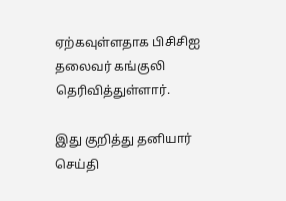ஏற்கவுள்ளதாக பிசிசிஐ தலைவர் கங்குலி தெரிவித்துள்ளார்.

இது குறித்து தனியார் செய்தி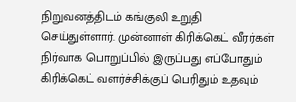நிறுவனத்திடம் கங்குலி உறுதி செய்துள்ளார். முன்னாள் கிரிக்கெட் வீரர்கள் நிர்வாக பொறுப்பில் இருப்பது எப்போதும் கிரிக்கெட் வளர்ச்சிக்குப் பெரிதும் உதவும்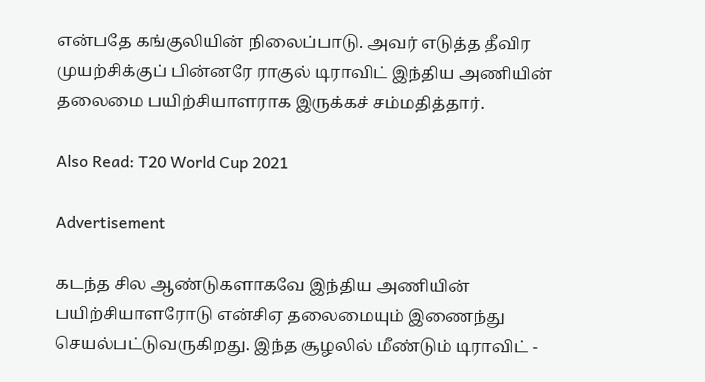என்பதே கங்குலியின் நிலைப்பாடு. அவர் எடுத்த தீவிர முயற்சிக்குப் பின்னரே ராகுல் டிராவிட் இந்திய அணியின் தலைமை பயிற்சியாளராக இருக்கச் சம்மதித்தார்.

Also Read: T20 World Cup 2021

Advertisement

கடந்த சில ஆண்டுகளாகவே இந்திய அணியின் பயிற்சியாளரோடு என்சிஏ தலைமையும் இணைந்து செயல்பட்டுவருகிறது. இந்த சூழலில் மீண்டும் டிராவிட் -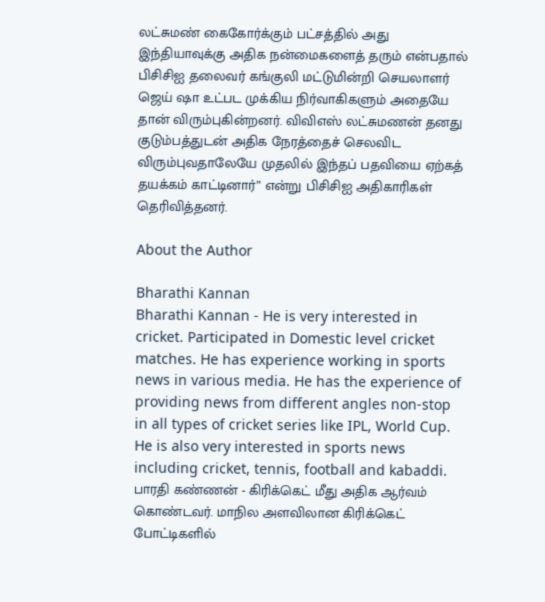லட்சுமண் கைகோர்க்கும் பட்சத்தில் அது இந்தியாவுக்கு அதிக நன்மைகளைத் தரும் என்பதால் பிசிசிஐ தலைவர் கங்குலி மட்டுமின்றி செயலாளர் ஜெய் ஷா உட்பட முக்கிய நிர்வாகிகளும் அதையே தான் விரும்புகின்றனர். விவிஎஸ் லட்சுமணன் தனது குடும்பத்துடன் அதிக நேரத்தைச் செலவிட விரும்புவதாலேயே முதலில் இந்தப் பதவியை ஏற்கத் தயக்கம் காட்டினார்” என்று பிசிசிஐ அதிகாரிகள் தெரிவித்தனர்.

About the Author

Bharathi Kannan
Bharathi Kannan - He is very interested in cricket. Participated in Domestic level cricket matches. He has experience working in sports news in various media. He has the experience of providing news from different angles non-stop in all types of cricket series like IPL, World Cup. He is also very interested in sports news including cricket, tennis, football and kabaddi. பாரதி கண்ணன் - கிரிக்கெட் மீது அதிக ஆர்வம் கொண்டவர். மாநில அளவிலான கிரிக்கெட் போட்டிகளில்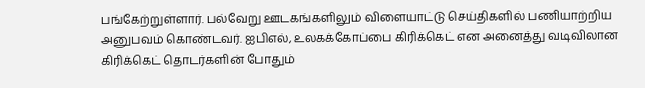பங்கேற்றுள்ளார். பல்வேறு ஊடகங்களிலும் விளையாட்டு செய்திகளில் பணியாற்றிய அனுபவம் கொண்டவர். ஐபிஎல், உலகக்கோப்பை கிரிக்கெட் என அனைத்து வடிவிலான கிரிக்கெட் தொடர்களின் போதும்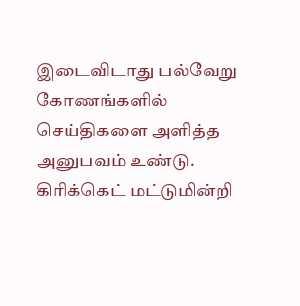இடைவிடாது பல்வேறு கோணங்களில் செய்திகளை அளித்த அனுபவம் உண்டு. கிரிக்கெட் மட்டுமின்றி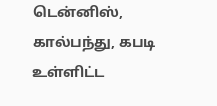டென்னிஸ், கால்பந்து, கபடி உள்ளிட்ட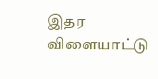இதர விளையாட்டு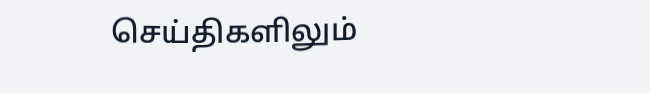செய்திகளிலும்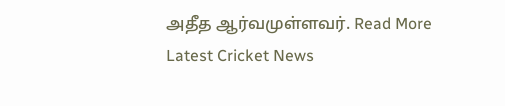அதீத ஆர்வமுள்ளவர். Read More
Latest Cricket News